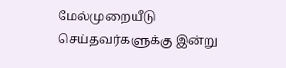மேல்முறையீடு செய்தவர்களுக்கு இன்று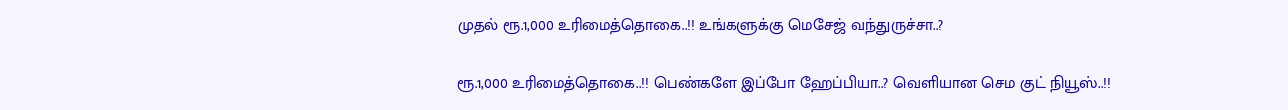முதல் ரூ.1,000 உரிமைத்தொகை..!! உங்களுக்கு மெசேஜ் வந்துருச்சா..?

ரூ.1,000 உரிமைத்தொகை..!! பெண்களே இப்போ ஹேப்பியா..? வெளியான செம குட் நியூஸ்..!!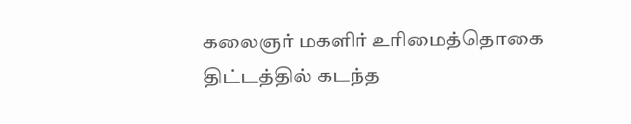கலைஞர் மகளிர் உரிமைத்தொகை திட்டத்தில் கடந்த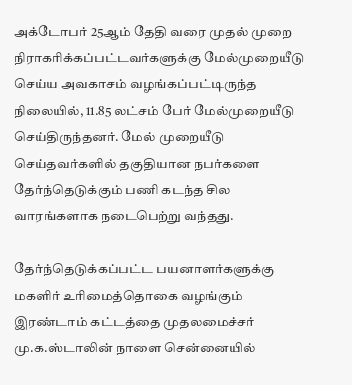அக்டோபர் 25ஆம் தேதி வரை முதல் முறை நிராகரிக்கப்பட்டவர்களுக்கு மேல்முறையீடு செய்ய அவகாசம் வழங்கப்பட்டிருந்த நிலையில், 11.85 லட்சம் பேர் மேல்முறையீடு செய்திருந்தனர். மேல் முறையீடு செய்தவர்களில் தகுதியான நபர்களை தேர்ந்தெடுக்கும் பணி கடந்த சில வாரங்களாக நடைபெற்று வந்தது.

தேர்ந்தெடுக்கப்பட்ட பயனாளர்களுக்கு மகளிர் உரிமைத்தொகை வழங்கும் இரண்டாம் கட்டத்தை முதலமைச்சர் மு.க.ஸ்டாலின் நாளை சென்னையில்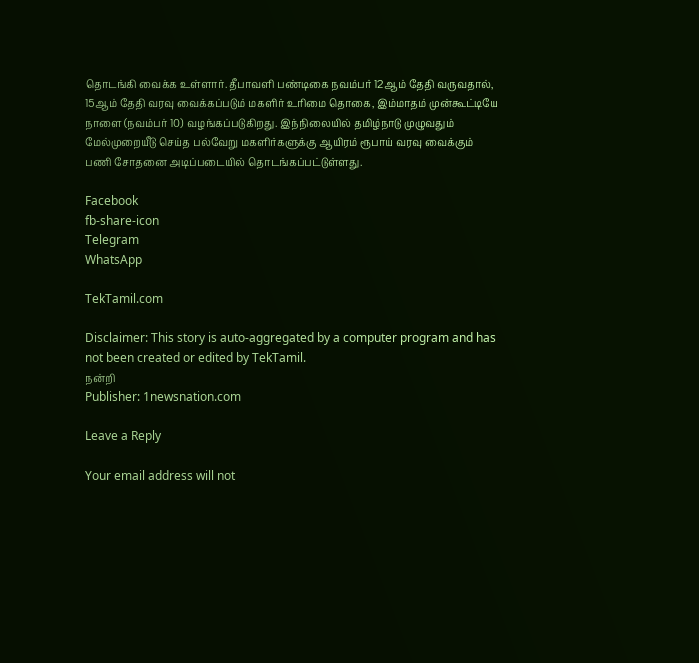தொடங்கி வைக்க உள்ளார். தீபாவளி பண்டிகை நவம்பர் 12ஆம் தேதி வருவதால், 15ஆம் தேதி வரவு வைக்கப்படும் மகளிர் உரிமை தொகை, இம்மாதம் முன்கூட்டியே நாளை (நவம்பர் 10) வழங்கப்படுகிறது. இந்நிலையில் தமிழ்நாடு முழுவதும் மேல்முறையீடு செய்த பல்வேறு மகளிர்களுக்கு ஆயிரம் ரூபாய் வரவு வைக்கும் பணி சோதனை அடிப்படையில் தொடங்கப்பட்டுள்ளது.

Facebook
fb-share-icon
Telegram
WhatsApp

TekTamil.com

Disclaimer: This story is auto-aggregated by a computer program and has not been created or edited by TekTamil.
நன்றி
Publisher: 1newsnation.com

Leave a Reply

Your email address will not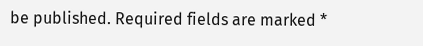be published. Required fields are marked *